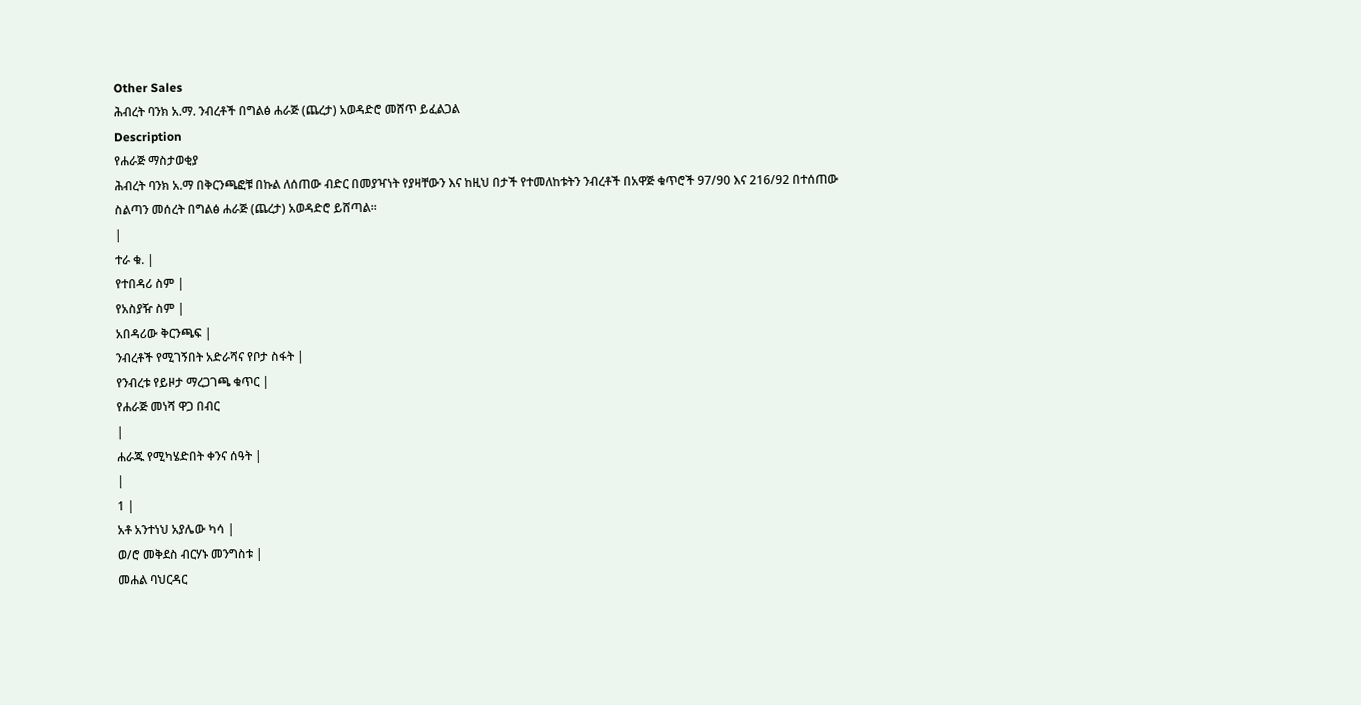Other Sales
ሕብረት ባንክ አ.ማ. ንብረቶች በግልፅ ሐራጅ (ጨረታ) አወዳድሮ መሸጥ ይፈልጋል
Description
የሐራጅ ማስታወቂያ
ሕብረት ባንክ አ.ማ በቅርንጫፎቹ በኩል ለሰጠው ብድር በመያዣነት የያዛቸውን እና ከዚህ በታች የተመለከቱትን ንብረቶች በአዋጅ ቁጥሮች 97/90 እና 216/92 በተሰጠው ስልጣን መሰረት በግልፅ ሐራጅ (ጨረታ) አወዳድሮ ይሸጣል።
|
ተራ ቁ. |
የተበዳሪ ስም |
የአስያዥ ስም |
አበዳሪው ቅርንጫፍ |
ንብረቶች የሚገኝበት አድራሻና የቦታ ስፋት |
የንብረቱ የይዞታ ማረጋገጫ ቁጥር |
የሐራጅ መነሻ ዋጋ በብር
|
ሐራጁ የሚካሄድበት ቀንና ሰዓት |
|
1 |
አቶ አንተነህ አያሌው ካሳ |
ወ/ሮ መቅደስ ብርሃኑ መንግስቱ |
መሐል ባህርዳር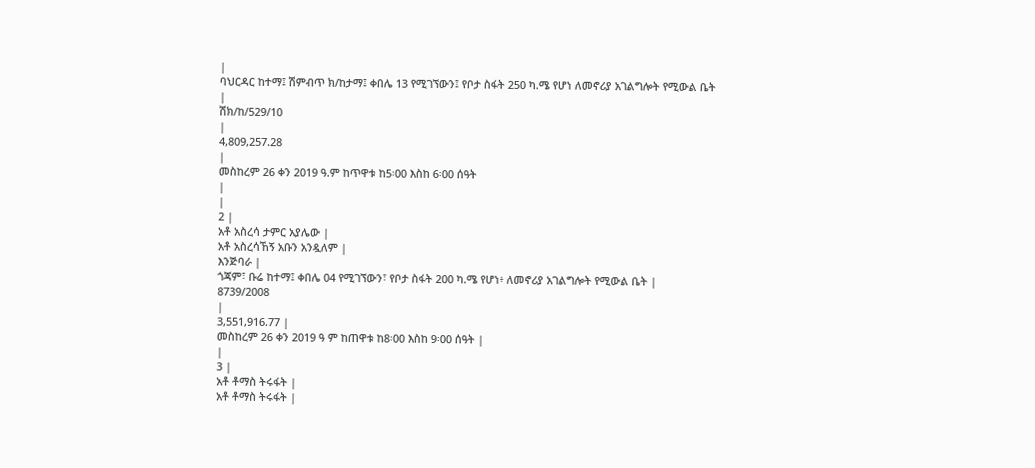|
ባህርዳር ከተማ፤ ሽምብጥ ክ/ከታማ፤ ቀበሌ 13 የሚገኘውን፤ የቦታ ስፋት 250 ካ.ሜ የሆነ ለመኖሪያ አገልግሎት የሚውል ቤት |
ሽክ/ከ/529/10
|
4,809,257.28
|
መስከረም 26 ቀን 2019 ዓ.ም ከጥዋቱ ከ5፡00 እስከ 6፡00 ሰዓት
|
|
2 |
አቶ አስረሳ ታምር አያሌው |
አቶ አስረሳኸኝ አቡን አንዷለም |
እንጅባራ |
ጎጃም፣ ቡሬ ከተማ፤ ቀበሌ 04 የሚገኘውን፣ የቦታ ስፋት 200 ካ.ሜ የሆነ፥ ለመኖሪያ አገልግሎት የሚውል ቤት |
8739/2008
|
3,551,916.77 |
መስከረም 26 ቀን 2019 ዓ ም ከጠዋቱ ከ8፡00 እስከ 9፡00 ሰዓት |
|
3 |
አቶ ቶማስ ትሩፋት |
አቶ ቶማስ ትሩፋት |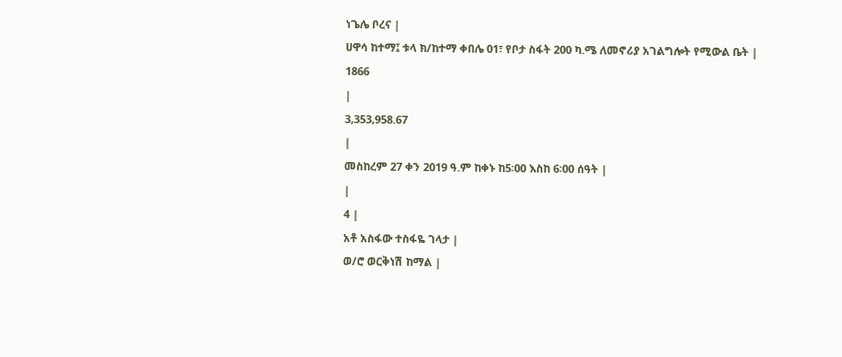ነጌሌ ቦረና |
ሀዋሳ ከተማ፤ ቱላ ክ/ከተማ ቀበሌ 01፣ የቦታ ስፋት 200 ካ.ሜ ለመኖሪያ አገልግሎት የሚውል ቤት |
1866
|
3,353,958.67
|
መስከረም 27 ቀን 2019 ዓ.ም ከቀኑ ከ5፡00 እስከ 6፡00 ሰዓት |
|
4 |
አቶ አስፋው ተስፋዬ ገላታ |
ወ/ሮ ወርቅነሽ ከማል |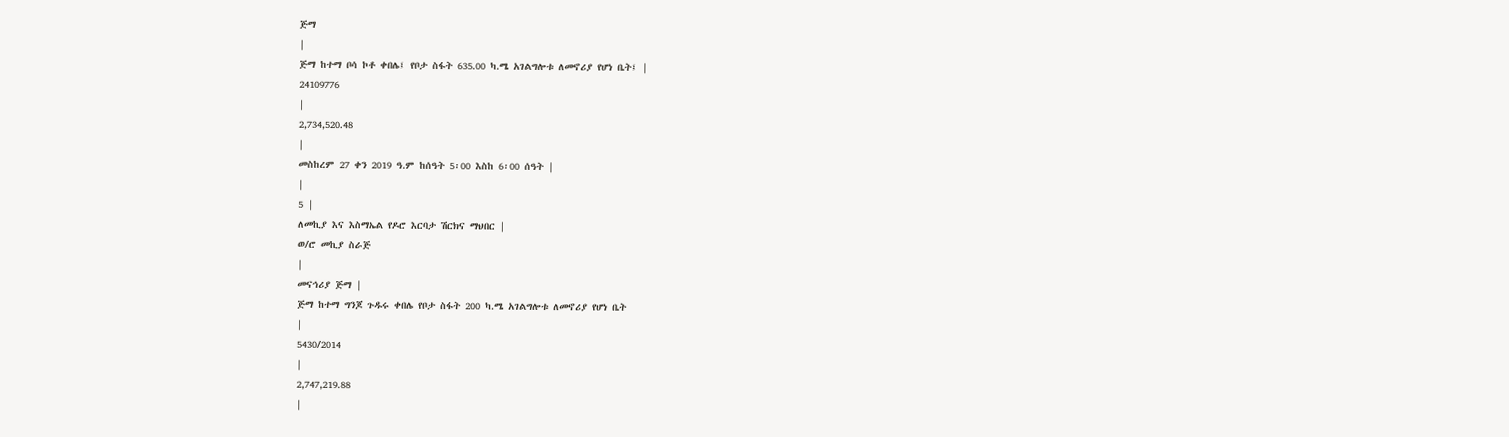ጅማ
|
ጅማ ከተማ ቦሳ ኮቶ ቀበሌ፤ የቦታ ስፋት 635.00 ካ.ሜ አገልግሎቱ ለመኖሪያ የሆነ ቤት፤ |
24109776
|
2,734,520.48
|
መስከረም 27 ቀን 2019 ዓ.ም ከሰዓት 5፡00 እስከ 6፡00 ሰዓት |
|
5 |
ለመኪያ እና እስማኤል የዶሮ እርባታ ሽርክና ማህበር |
ወ/ሮ መኪያ ስራጅ
|
መናኅሪያ ጅማ |
ጅማ ከተማ ግንጆ ጉዱሩ ቀበሌ የቦታ ስፋት 200 ካ.ሜ አገልግሎቱ ለመኖሪያ የሆነ ቤት
|
5430/2014
|
2,747,219.88
|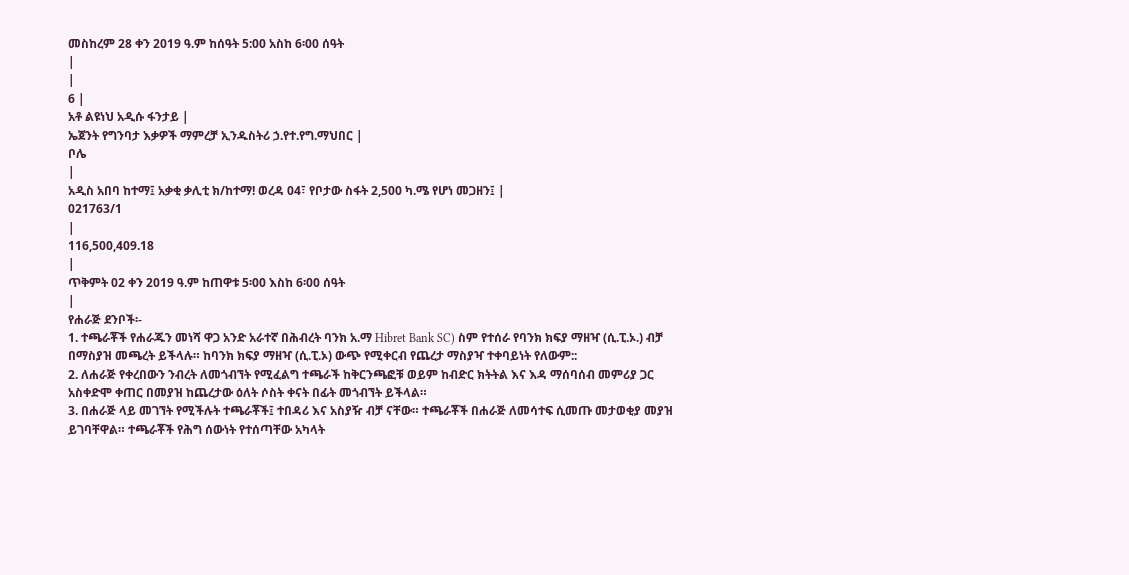መስከረም 28 ቀን 2019 ዓ.ም ከሰዓት 5:00 አስከ 6፡00 ሰዓት
|
|
6 |
አቶ ልዩነህ አዲሱ ፋንታይ |
ኤጀንት የግንባታ እቃዎች ማምረቻ ኢንዱስትሪ ኃ.የተ.የግ.ማህበር |
ቦሌ
|
አዲስ አበባ ከተማ፤ አቃቂ ቃሊቲ ክ/ከተማ! ወረዳ 04፣ የቦታው ስፋት 2,500 ካ.ሜ የሆነ መጋዘን፤ |
021763/1
|
116,500,409.18
|
ጥቅምት 02 ቀን 2019 ዓ.ም ከጠዋቱ 5፡00 እስከ 6፡00 ሰዓት
|
የሐራጅ ደንቦች፡-
1. ተጫራቾች የሐራጁን መነሻ ዋጋ አንድ አራተኛ በሕብረት ባንክ አ.ማ Hibret Bank SC) ስም የተሰራ የባንክ ክፍያ ማዘዣ (ሲ.ፒ.ኦ.) ብቻ በማስያዝ መጫረት ይችላሉ። ከባንክ ክፍያ ማዘዣ (ሲ.ፒ.ኦ) ውጭ የሚቀርብ የጨረታ ማስያዣ ተቀባይነት የለውም::
2. ለሐራጅ የቀረበውን ንብረት ለመጎብኘት የሚፈልግ ተጫራች ከቅርንጫፎቹ ወይም ከብድር ክትትል እና እዳ ማሰባሰብ መምሪያ ጋር አስቀድሞ ቀጠር በመያዝ ከጨረታው ዕለት ሶስት ቀናት በፊት መጎብኘት ይችላል።
3. በሐራጅ ላይ መገኘት የሚችሉት ተጫራቾች፤ ተበዳሪ እና አስያዥ ብቻ ናቸው። ተጫራቾች በሐራጅ ለመሳተፍ ሲመጡ መታወቂያ መያዝ ይገባቸዋል። ተጫራቾች የሕግ ሰውነት የተሰጣቸው አካላት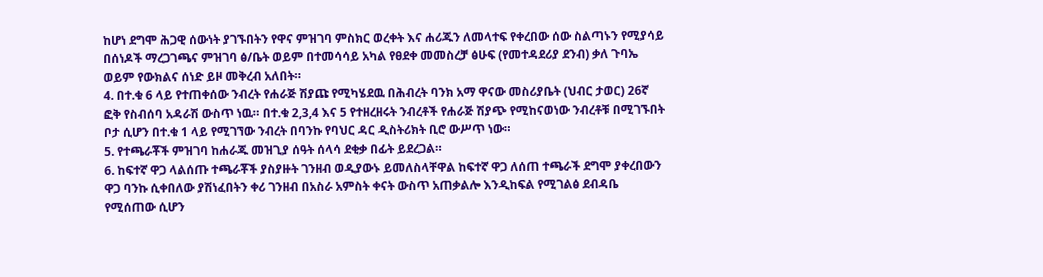ከሆነ ደግሞ ሕጋዊ ሰውነት ያገኙበትን የዋና ምዝገባ ምስክር ወረቀት እና ሐሪጁን ለመላተፍ የቀረበው ሰው ስልጣኑን የሚያሳይ በሰነዶች ማረጋገጫና ምዝገባ ፅ/ቤት ወይም በተመሳሳይ አካል የፀደቀ መመስረቻ ፅሁፍ (የመተዳደሪያ ደንብ) ቃለ ጉባኤ ወይም የውክልና ሰነድ ይዞ መቅረብ አለበት።
4. በተ.ቁ 6 ላይ የተጠቀሰው ንብረት የሐራጅ ሽያጩ የሚካሄደዉ በሕብረት ባንክ አማ ዋናው መስሪያቤት (ህብር ታወር) 26ኛ ፎቅ የስብሰባ አዳራሽ ውስጥ ነዉ። በተ.ቁ 2,3,4 እና 5 የተዘረዘሩት ንብረቶች የሐራጅ ሽያጭ የሚከናወነው ንብረቶቹ በሚገኙበት ቦታ ሲሆን በተ.ቁ 1 ላይ የሚገኘው ንብረት በባንኩ የባህር ዳር ዲስትሪክት ቢሮ ውሥጥ ነው።
5. የተጫራቾች ምዝገባ ከሐራጁ መዝጊያ ሰዓት ሰላሳ ደቂቃ በፊት ይደረጋል።
6. ከፍተኛ ዋጋ ላልሰጡ ተጫራቾች ያስያዙት ገንዘብ ወዲያውኑ ይመለስላቸዋል ከፍተኛ ዋጋ ለሰጠ ተጫራች ደግሞ ያቀረበውን ዋጋ ባንኩ ሲቀበለው ያሽነፈበትን ቀሪ ገንዘብ በአስራ አምስት ቀናት ውስጥ አጠቃልሎ እንዲከፍል የሚገልፅ ደብዳቤ የሚሰጠው ሲሆን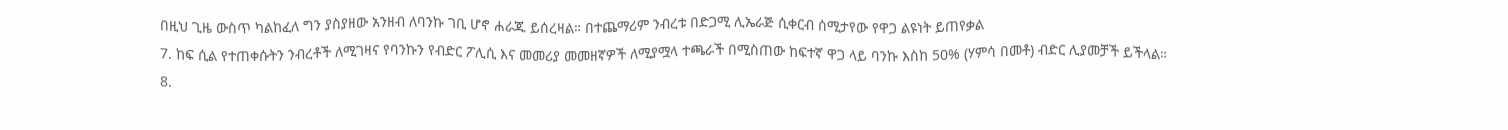በዚህ ጊዜ ውስጥ ካልከፈለ ግን ያስያዘው አንዘብ ለባንኩ ገቢ ሆኖ ሐራጁ ይሰረዛል። በተጨማሪም ንብረቱ በድጋሚ ሊኤራጅ ሲቀርብ ሰሚታየው የዋጋ ልዩነት ይጠየቃል
7. ከፍ ሲል የተጠቀሱትን ንብረቶች ለሚገዛና የባንኩን የብድር ፖሊሲ እና መመሪያ መመዘኛዎች ለሚያሟላ ተጫራች በሚስጠው ከፍተኛ ዋጋ ላይ ባንኩ እስከ 50% (ሃምሳ በመቶ) ብድር ሊያመቻች ይችላል።
8.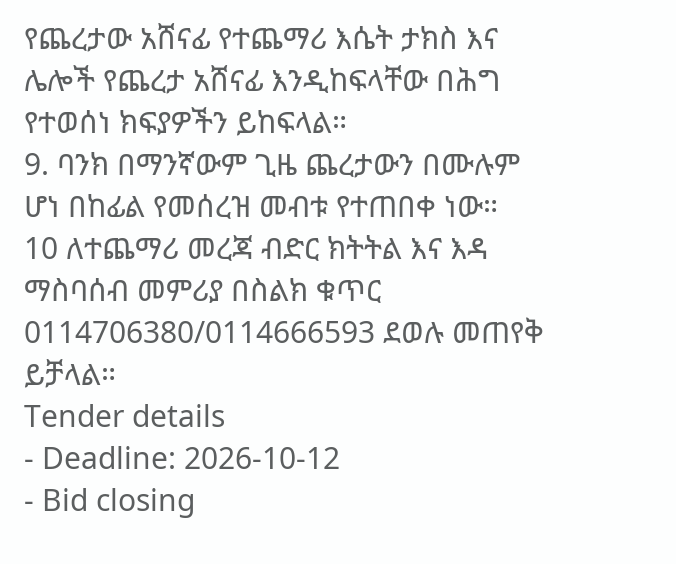የጨረታው አሸናፊ የተጨማሪ እሴት ታክስ እና ሌሎች የጨረታ አሸናፊ እንዲከፍላቸው በሕግ የተወሰነ ክፍያዎችን ይከፍላል።
9. ባንክ በማንኛውም ጊዜ ጨረታውን በሙሉም ሆነ በከፊል የመሰረዝ መብቱ የተጠበቀ ነው።
10 ለተጨማሪ መረጃ ብድር ክትትል እና እዳ ማስባሰብ መምሪያ በስልክ ቁጥር 0114706380/0114666593 ደወሉ መጠየቅ ይቻላል።
Tender details
- Deadline: 2026-10-12
- Bid closing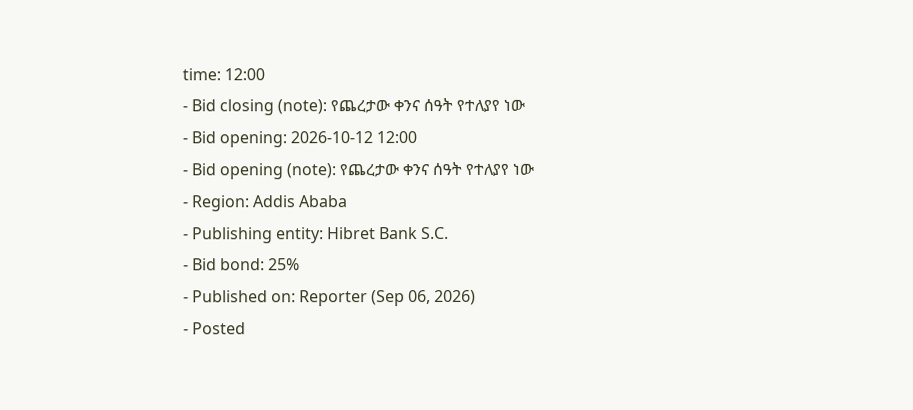time: 12:00
- Bid closing (note): የጨረታው ቀንና ሰዓት የተለያየ ነው
- Bid opening: 2026-10-12 12:00
- Bid opening (note): የጨረታው ቀንና ሰዓት የተለያየ ነው
- Region: Addis Ababa
- Publishing entity: Hibret Bank S.C.
- Bid bond: 25%
- Published on: Reporter (Sep 06, 2026)
- Posted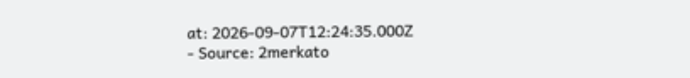at: 2026-09-07T12:24:35.000Z
- Source: 2merkato